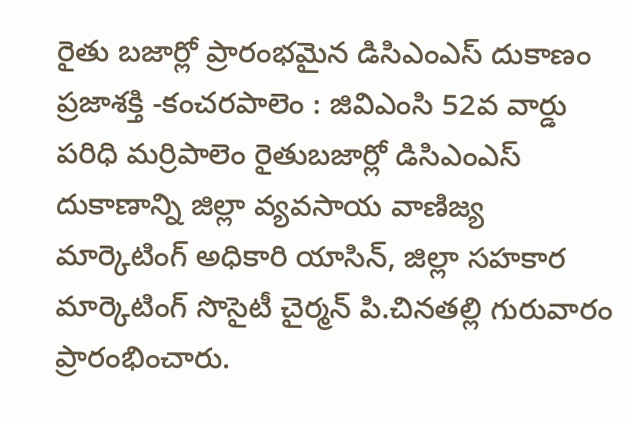రైతు బజార్లో ప్రారంభమైన డిసిఎంఎస్ దుకాణం
ప్రజాశక్తి -కంచరపాలెం : జివిఎంసి 52వ వార్డు పరిధి మర్రిపాలెం రైతుబజార్లో డిసిఎంఎస్ దుకాణాన్ని జిల్లా వ్యవసాయ వాణిజ్య మార్కెటింగ్ అధికారి యాసిన్, జిల్లా సహకార మార్కెటింగ్ సొసైటీ చైర్మన్ పి.చినతల్లి గురువారం ప్రారంభించారు.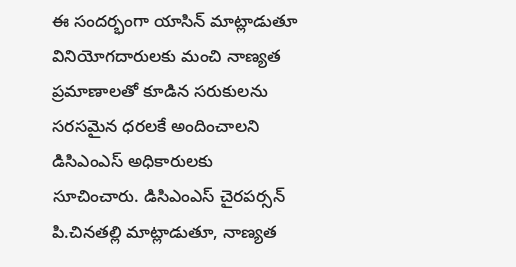ఈ సందర్భంగా యాసిన్ మాట్లాడుతూ వినియోగదారులకు మంచి నాణ్యత ప్రమాణాలతో కూడిన సరుకులను సరసమైన ధరలకే అందించాలని డిసిఎంఎస్ అధికారులకు సూచించారు. డిసిఎంఎస్ చైరపర్సన్ పి.చినతల్లి మాట్లాడుతూ, నాణ్యత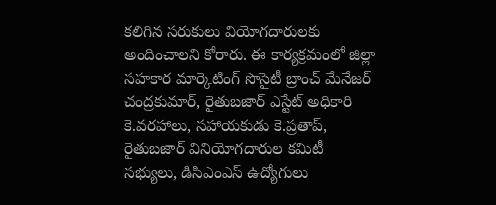కలిగిన సరుకులు వియోగదారులకు అందించాలని కోరారు. ఈ కార్యక్రమంలో జిల్లా సహకార మార్కెటింగ్ సొసైటీ బ్రాంచ్ మేనేజర్ చంద్రకుమార్, రైతుబజార్ ఎస్టేట్ అధికారి కె.వరహాలు, సహాయకుడు కె.ప్రతాప్, రైతుబజార్ వినియోగదారుల కమిటీ సభ్యులు, డిసిఎంఎస్ ఉద్యోగులు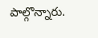పాల్గొన్నారు.